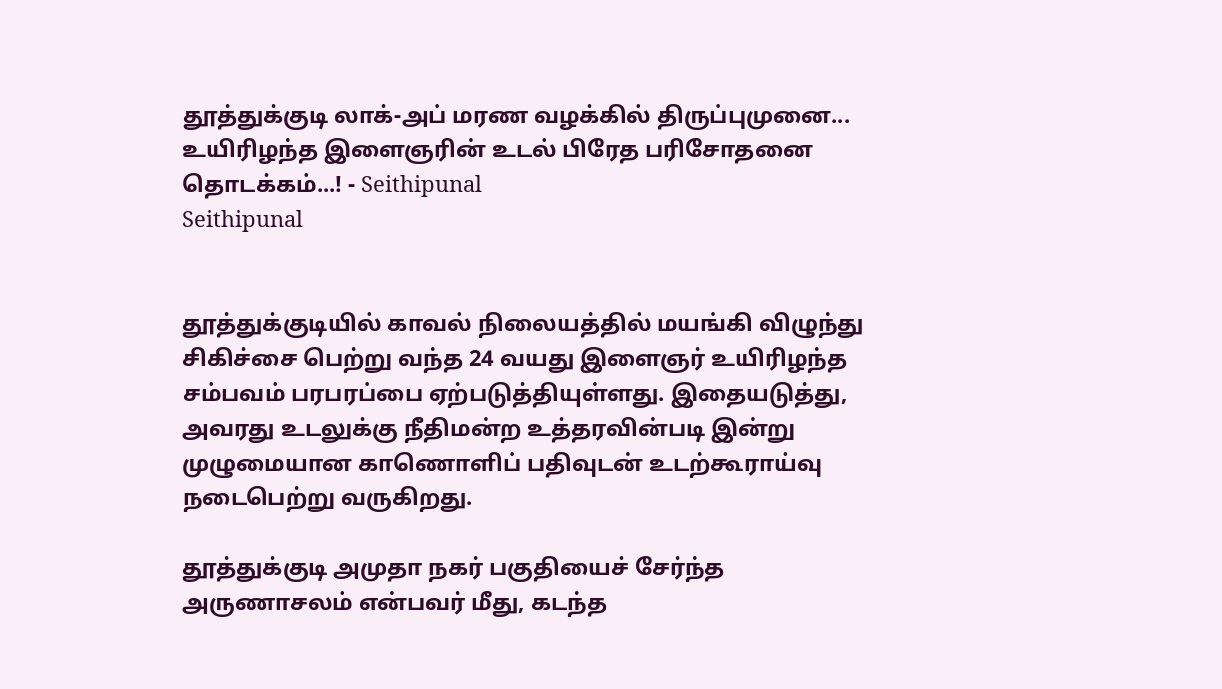தூத்துக்குடி லாக்-அப் மரண வழக்கில் திருப்புமுனை... உயிரிழந்த இளைஞரின் உடல் பிரேத பரிசோதனை தொடக்கம்...! - Seithipunal
Seithipunal


தூத்துக்குடியில் காவல் நிலையத்தில் மயங்கி விழுந்து சிகிச்சை பெற்று வந்த 24 வயது இளைஞர் உயிரிழந்த சம்பவம் பரபரப்பை ஏற்படுத்தியுள்ளது. இதையடுத்து, அவரது உடலுக்கு நீதிமன்ற உத்தரவின்படி இன்று முழுமையான காணொளிப் பதிவுடன் உடற்கூராய்வு நடைபெற்று வருகிறது.

தூத்துக்குடி அமுதா நகர் பகுதியைச் சேர்ந்த அருணாசலம் என்பவர் மீது, கடந்த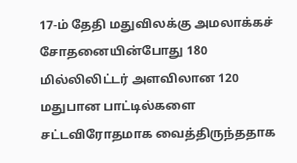17-ம் தேதி மதுவிலக்கு அமலாக்கச் சோதனையின்போது 180 மில்லிலிட்டர் அளவிலான 120 மதுபான பாட்டில்களை சட்டவிரோதமாக வைத்திருந்ததாக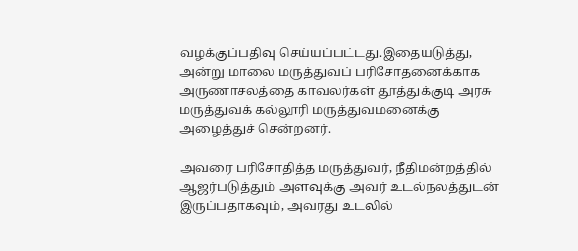வழக்குப்பதிவு செய்யப்பட்டது.இதையடுத்து, அன்று மாலை மருத்துவப் பரிசோதனைக்காக அருணாசலத்தை காவலர்கள் தூத்துக்குடி அரசு மருத்துவக் கல்லூரி மருத்துவமனைக்கு அழைத்துச் சென்றனர்.

அவரை பரிசோதித்த மருத்துவர், நீதிமன்றத்தில் ஆஜர்படுத்தும் அளவுக்கு அவர் உடல்நலத்துடன் இருப்பதாகவும், அவரது உடலில்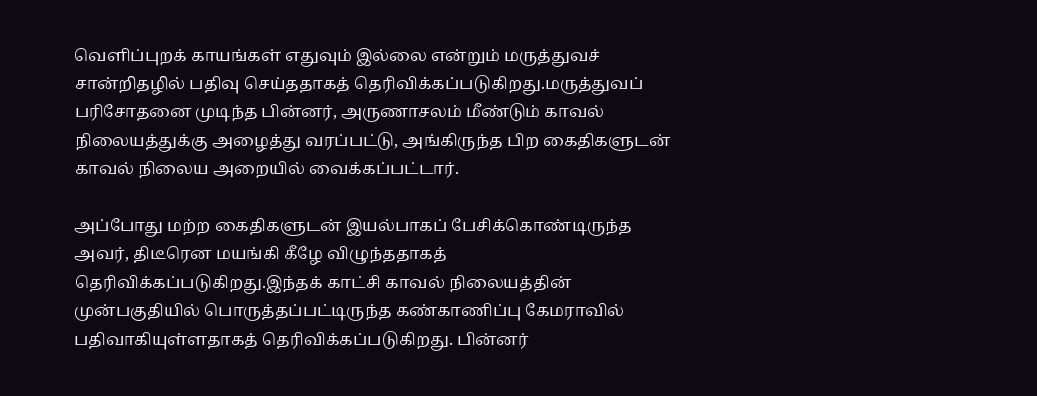வெளிப்புறக் காயங்கள் எதுவும் இல்லை என்றும் மருத்துவச் சான்றிதழில் பதிவு செய்ததாகத் தெரிவிக்கப்படுகிறது.மருத்துவப் பரிசோதனை முடிந்த பின்னர், அருணாசலம் மீண்டும் காவல் நிலையத்துக்கு அழைத்து வரப்பட்டு, அங்கிருந்த பிற கைதிகளுடன் காவல் நிலைய அறையில் வைக்கப்பட்டார்.

அப்போது மற்ற கைதிகளுடன் இயல்பாகப் பேசிக்கொண்டிருந்த அவர், திடீரென மயங்கி கீழே விழுந்ததாகத் தெரிவிக்கப்படுகிறது.இந்தக் காட்சி காவல் நிலையத்தின் முன்பகுதியில் பொருத்தப்பட்டிருந்த கண்காணிப்பு கேமராவில் பதிவாகியுள்ளதாகத் தெரிவிக்கப்படுகிறது. பின்னர்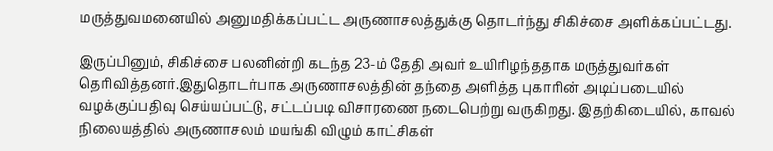மருத்துவமனையில் அனுமதிக்கப்பட்ட அருணாசலத்துக்கு தொடர்ந்து சிகிச்சை அளிக்கப்பட்டது.

இருப்பினும், சிகிச்சை பலனின்றி கடந்த 23-ம் தேதி அவர் உயிரிழந்ததாக மருத்துவர்கள் தெரிவித்தனர்.இதுதொடர்பாக அருணாசலத்தின் தந்தை அளித்த புகாரின் அடிப்படையில் வழக்குப்பதிவு செய்யப்பட்டு, சட்டப்படி விசாரணை நடைபெற்று வருகிறது. இதற்கிடையில், காவல் நிலையத்தில் அருணாசலம் மயங்கி விழும் காட்சிகள்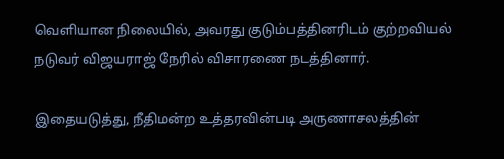வெளியான நிலையில், அவரது குடும்பத்தினரிடம் குற்றவியல் நடுவர் விஜயராஜ் நேரில் விசாரணை நடத்தினார்.

இதையடுத்து, நீதிமன்ற உத்தரவின்படி அருணாசலத்தின்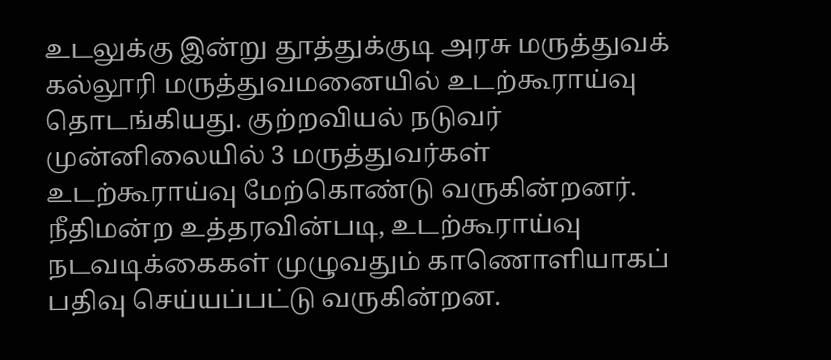உடலுக்கு இன்று தூத்துக்குடி அரசு மருத்துவக் கல்லூரி மருத்துவமனையில் உடற்கூராய்வு தொடங்கியது. குற்றவியல் நடுவர் முன்னிலையில் 3 மருத்துவர்கள் உடற்கூராய்வு மேற்கொண்டு வருகின்றனர். நீதிமன்ற உத்தரவின்படி, உடற்கூராய்வு நடவடிக்கைகள் முழுவதும் காணொளியாகப் பதிவு செய்யப்பட்டு வருகின்றன.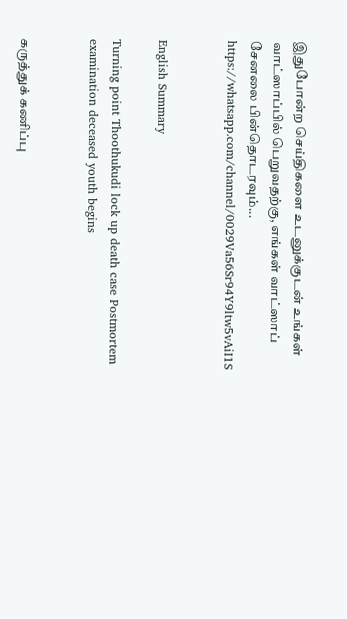இதுபோன்ற செய்திகளை உடனுக்குடன் உங்கள் வாட்ஸாப்பில் பெறுவதற்கு, எங்கள் வாட்ஸாப் சேனலை பின்தொடரவும்... https://whatsapp.com/channel/0029Va56Sr94Y9ltw5vAiI1S


English Summary

Turning point Thoothukudi lock up death case Postmortem examination deceased youth begins


கருத்துக் கணிப்பு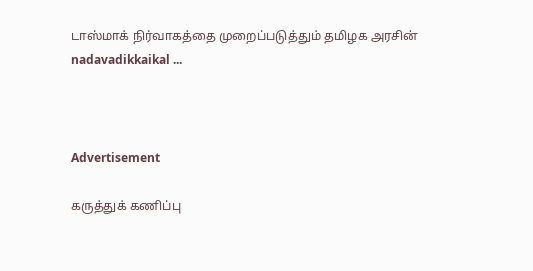டாஸ்மாக் நிர்வாகத்தை முறைப்படுத்தும் தமிழக அரசின் nadavadikkaikal ...



Advertisement

கருத்துக் கணிப்பு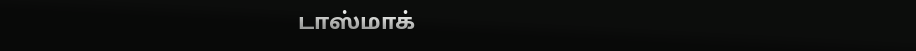டாஸ்மாக்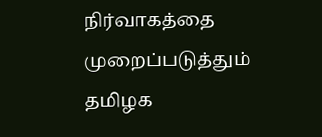நிர்வாகத்தை முறைப்படுத்தும் தமிழக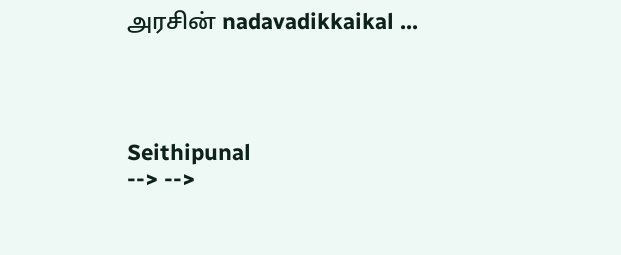அரசின் nadavadikkaikal ...




Seithipunal
--> -->